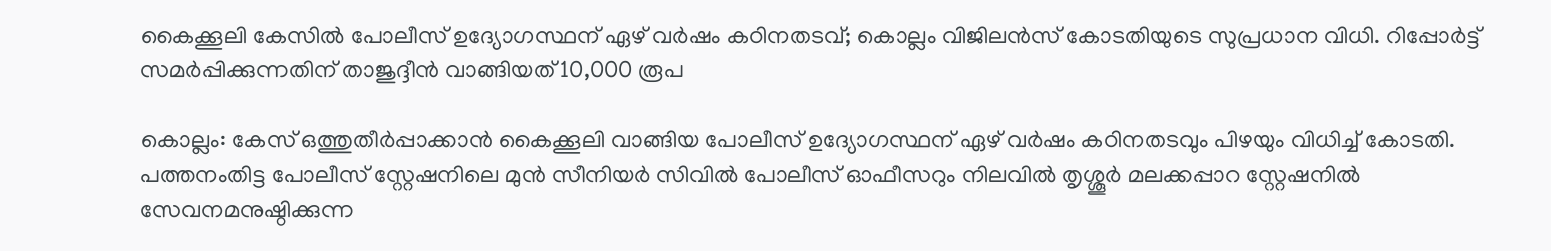കൈക്കൂലി കേസില്‍ പോലീസ് ഉദ്യോഗസ്ഥന് ഏഴ് വര്‍ഷം കഠിനതടവ്; കൊല്ലം വിജിലന്‍സ് കോടതിയുടെ സുപ്രധാന വിധി. റിപ്പോര്‍ട്ട് സമര്‍പ്പിക്കുന്നതിന് താജുദ്ദീന്‍ വാങ്ങിയത് 10,000 രൂപ

കൊല്ലം: കേസ് ഒത്തുതീർപ്പാക്കാൻ കൈക്കൂലി വാങ്ങിയ പോലീസ് ഉദ്യോഗസ്ഥന് ഏഴ് വർഷം കഠിനതടവും പിഴയും വിധിച്ച് കോടതി. പത്തനംതിട്ട പോലീസ് സ്റ്റേഷനിലെ മുൻ സീനിയർ സിവിൽ പോലീസ് ഓഫീസറും നിലവിൽ തൃശ്ശൂർ മലക്കപ്പാറ സ്റ്റേഷനിൽ സേവനമനുഷ്ഠിക്കുന്ന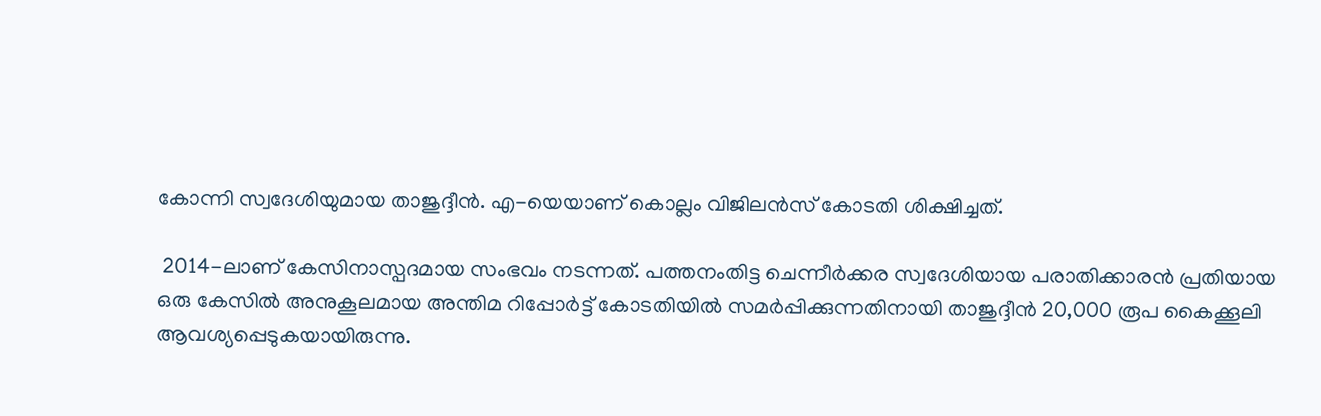കോന്നി സ്വദേശിയുമായ താജുദ്ദീൻ. എ-യെയാണ് കൊല്ലം വിജിലൻസ് കോടതി ശിക്ഷിച്ചത്.

 2014-ലാണ് കേസിനാസ്പദമായ സംഭവം നടന്നത്. പത്തനംതിട്ട ചെന്നീർക്കര സ്വദേശിയായ പരാതിക്കാരൻ പ്രതിയായ ഒരു കേസിൽ അനുകൂലമായ അന്തിമ റിപ്പോർട്ട് കോടതിയിൽ സമർപ്പിക്കുന്നതിനായി താജുദ്ദീൻ 20,000 രൂപ കൈക്കൂലി ആവശ്യപ്പെടുകയായിരുന്നു.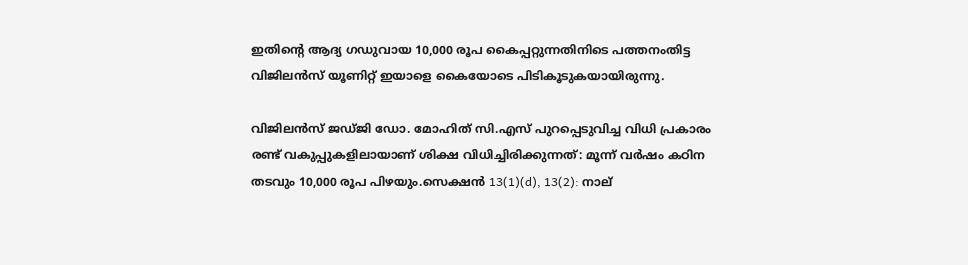ഇതിന്റെ ആദ്യ ഗഡുവായ 10,000 രൂപ കൈപ്പറ്റുന്നതിനിടെ പത്തനംതിട്ട വിജിലൻസ് യൂണിറ്റ് ഇയാളെ കൈയോടെ പിടികൂടുകയായിരുന്നു.

വിജിലൻസ് ജഡ്ജി ഡോ. മോഹിത് സി.എസ് പുറപ്പെടുവിച്ച വിധി പ്രകാരം രണ്ട് വകുപ്പുകളിലായാണ് ശിക്ഷ വിധിച്ചിരിക്കുന്നത്: മൂന്ന് വർഷം കഠിന തടവും 10,000 രൂപ പിഴയും.സെക്ഷൻ 13(1)(d), 13(2): നാല്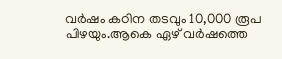വർഷം കഠിന തടവും 10,000 രൂപ പിഴയും.ആകെ ഏഴ് വർഷത്തെ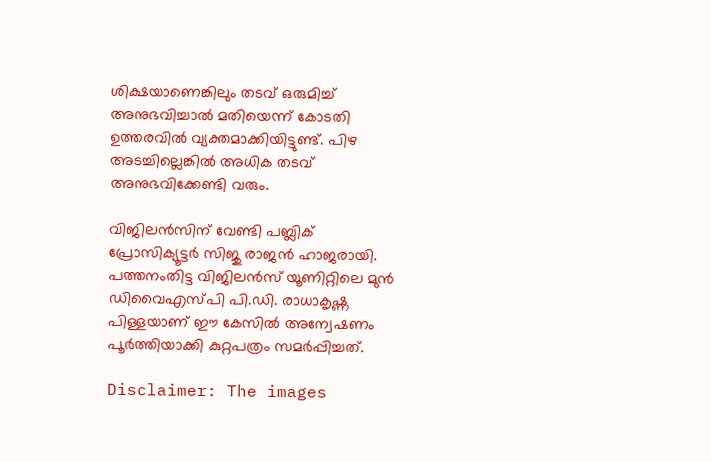ശിക്ഷയാണെങ്കിലും തടവ് ഒരുമിച്ച് അനുഭവിച്ചാൽ മതിയെന്ന് കോടതി ഉത്തരവിൽ വ്യക്തമാക്കിയിട്ടുണ്ട്. പിഴ അടച്ചില്ലെങ്കിൽ അധിക തടവ് അനുഭവിക്കേണ്ടി വരും.

വിജിലൻസിന് വേണ്ടി പബ്ലിക് പ്രോസിക്യൂട്ടർ സിജു രാജൻ ഹാജരായി. പത്തനംതിട്ട വിജിലൻസ് യൂണിറ്റിലെ മുൻ ഡിവൈഎസ്പി പി.ഡി. രാധാകൃഷ്ണ പിള്ളയാണ് ഈ കേസിൽ അന്വേഷണം പൂർത്തിയാക്കി കുറ്റപത്രം സമർപ്പിച്ചത്.

Disclaimer: The images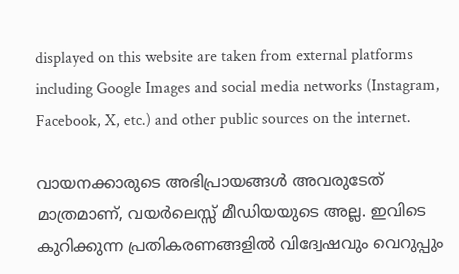displayed on this website are taken from external platforms including Google Images and social media networks (Instagram, Facebook, X, etc.) and other public sources on the internet.

വായനക്കാരുടെ അഭിപ്രായങ്ങള്‍ അവരുടേത് മാത്രമാണ്, വയർലെസ്സ് മീഡിയയുടെ അല്ല. ഇവിടെ കുറിക്കുന്ന പ്രതികരണങ്ങളിൽ വിദ്വേഷവും വെറുപ്പും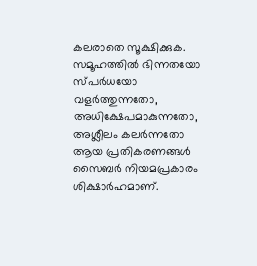കലരാതെ സൂക്ഷിക്കുക. സമൂഹത്തിൽ ഭിന്നതയോ സ്‌പർധയോ വളർത്തുന്നതോ, അധിക്ഷേപമാകുന്നതോ, അശ്ലീലം കലർന്നതോ ആയ പ്രതികരണങ്ങൾ സൈബർ നിയമപ്രകാരം ശിക്ഷാർഹമാണ്.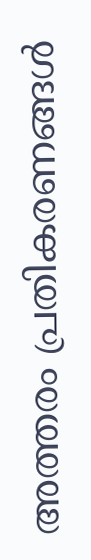അത്തരം പ്രതികരണങ്ങൾ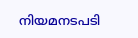നിയമനടപടി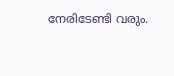നേരിടേണ്ടി വരും.